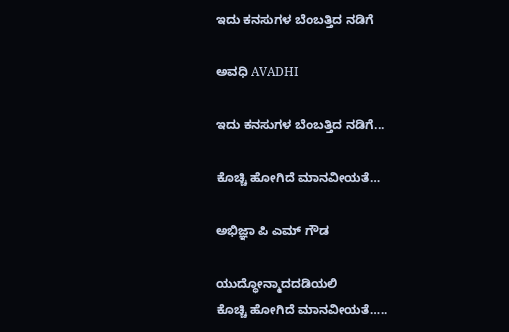ಇದು ಕನಸುಗಳ ಬೆಂಬತ್ತಿದ ನಡಿಗೆ‍

ಅವಧಿ AVADHI

ಇದು ಕನಸುಗಳ ಬೆಂಬತ್ತಿದ ನಡಿಗೆ...

ಕೊಚ್ಚಿ ಹೋಗಿದೆ ಮಾನವೀಯತೆ…

ಅಭಿಜ್ಞಾ ಪಿ ಎಮ್ ಗೌಡ

ಯುದ್ಧೋನ್ಮಾದದಡಿಯಲಿ
ಕೊಚ್ಚಿ ಹೋಗಿದೆ ಮಾನವೀಯತೆ…..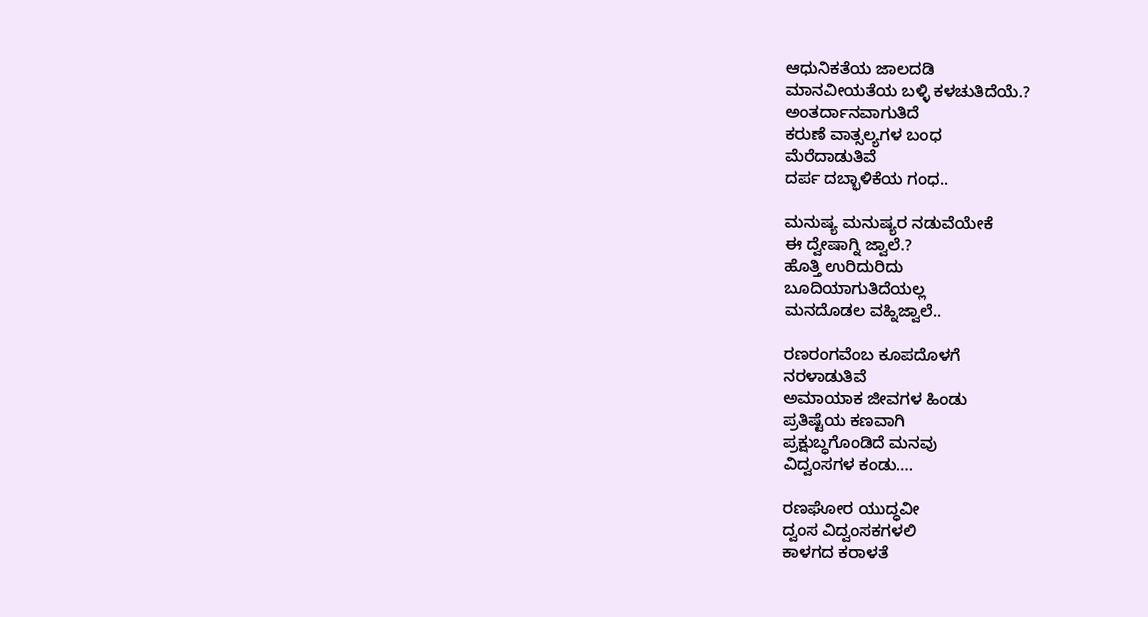ಆಧುನಿಕತೆಯ ಜಾಲದಡಿ
ಮಾನವೀಯತೆಯ ಬಳ್ಳಿ ಕಳಚುತಿದೆಯೆ.?
ಅಂತರ್ದಾನವಾಗುತಿದೆ
ಕರುಣೆ ವಾತ್ಸಲ್ಯಗಳ ಬಂಧ
ಮೆರೆದಾಡುತಿವೆ
ದರ್ಪ ದಬ್ಭಾಳಿಕೆಯ ಗಂಧ..

ಮನುಷ್ಯ ಮನುಷ್ಯರ ನಡುವೆಯೇಕೆ
ಈ ದ್ವೇಷಾಗ್ನಿ ಜ್ವಾಲೆ.?
ಹೊತ್ತಿ ಉರಿದುರಿದು
ಬೂದಿಯಾಗುತಿದೆಯಲ್ಲ
ಮನದೊಡಲ ವಹ್ನಿಜ್ವಾಲೆ..

ರಣರಂಗವೆಂಬ ಕೂಪದೊಳಗೆ
ನರಳಾಡುತಿವೆ
ಅಮಾಯಾಕ ಜೀವಗಳ ಹಿಂಡು
ಪ್ರತಿಷ್ಟೆಯ ಕಣವಾಗಿ
ಪ್ರಕ್ಷುಬ್ಧಗೊಂಡಿದೆ ಮನವು
ವಿದ್ವಂಸಗಳ ಕಂಡು….

ರಣಘೋರ ಯುದ್ಧವೀ
ದ್ವಂಸ ವಿದ್ವಂಸಕಗಳಲಿ
ಕಾಳಗದ ಕರಾಳತೆ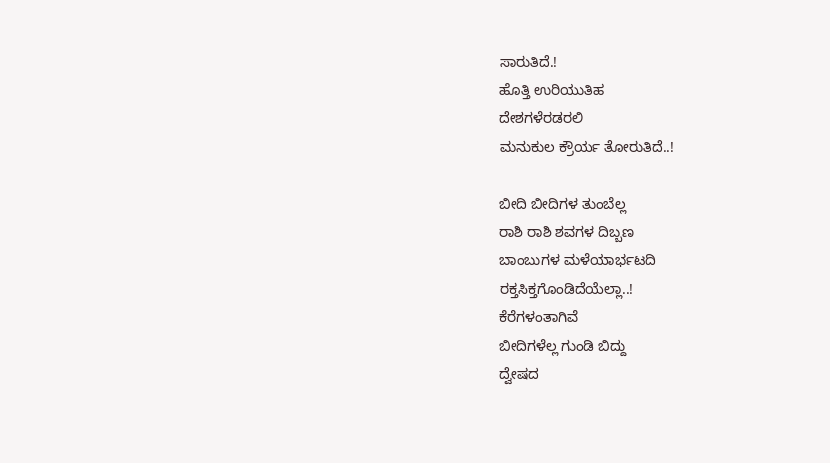ಸಾರುತಿದೆ.!
ಹೊತ್ತಿ ಉರಿಯುತಿಹ
ದೇಶಗಳೆರಡರಲಿ
ಮನುಕುಲ ಕ್ರೌರ್ಯ ತೋರುತಿದೆ..!

ಬೀದಿ ಬೀದಿಗಳ ತುಂಬೆಲ್ಲ
ರಾಶಿ ರಾಶಿ ಶವಗಳ ದಿಬ್ಬಣ
ಬಾಂಬುಗಳ ಮಳೆಯಾರ್ಭಟದಿ
ರಕ್ತಸಿಕ್ತಗೊಂಡಿದೆಯೆಲ್ಲಾ..!
ಕೆರೆಗಳಂತಾಗಿವೆ
ಬೀದಿಗಳೆಲ್ಲ ಗುಂಡಿ ಬಿದ್ದು
ದ್ವೇಷದ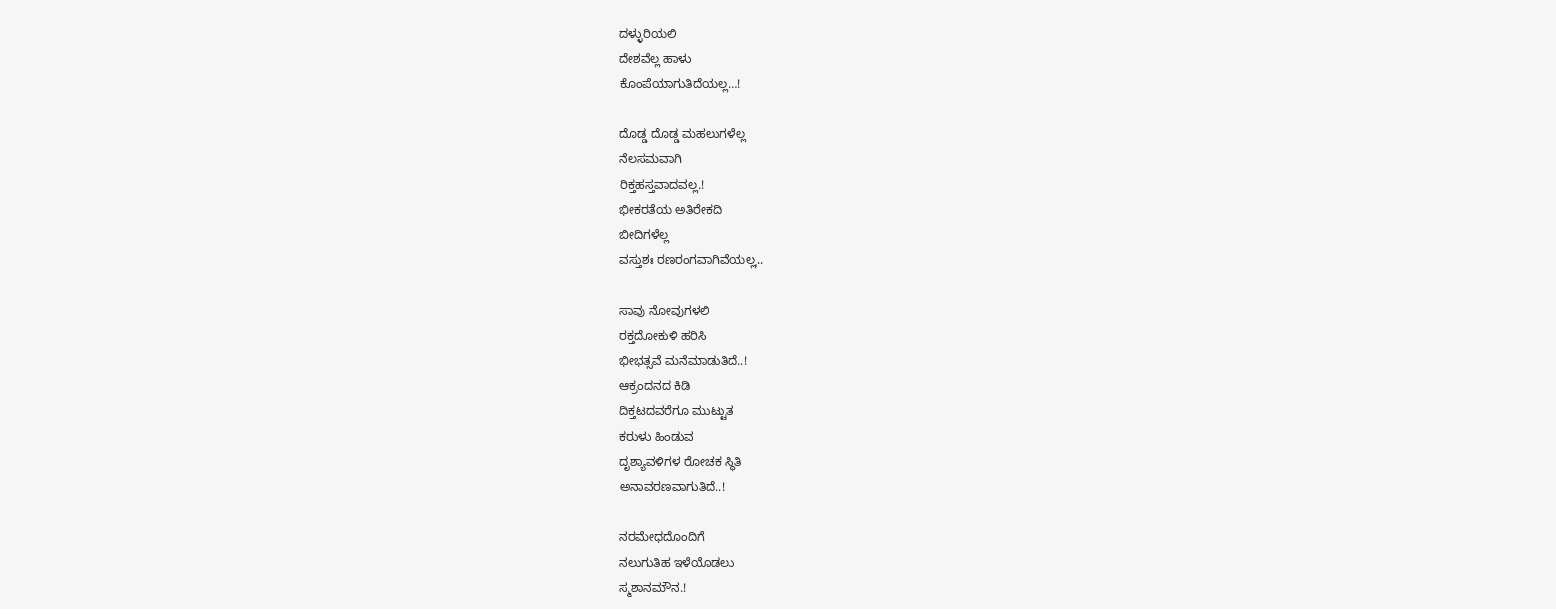ದಳ್ಳುರಿಯಲಿ
ದೇಶವೆಲ್ಲ ಹಾಳು
ಕೊಂಪೆಯಾಗುತಿದೆಯಲ್ಲ…!

ದೊಡ್ಡ ದೊಡ್ಡ ಮಹಲುಗಳೆಲ್ಲ
ನೆಲಸಮವಾಗಿ
ರಿಕ್ತಹಸ್ತವಾದವಲ್ಲ.!
ಭೀಕರತೆಯ ಅತಿರೇಕದಿ
ಬೀದಿಗಳೆಲ್ಲ
ವಸ್ತುಶಃ ರಣರಂಗವಾಗಿವೆಯಲ್ಲˌ..

ಸಾವು ನೋವುಗಳಲಿ
ರಕ್ತದೋಕುಳಿ ಹರಿಸಿ
ಭೀಭತ್ಸವೆ ಮನೆಮಾಡುತಿದೆ..!
ಆಕ್ರಂದನದ ಕಿಡಿ
ದಿಕ್ತಟದವರೆಗೂ ಮುಟ್ಟುತ
ಕರುಳು ಹಿಂಡುವ
ದೃಶ್ಯಾವಳಿಗಳ ರೋಚಕ ಸ್ಥಿತಿ
ಅನಾವರಣವಾಗುತಿದೆ..!

ನರಮೇಧದೊಂದಿಗೆ
ನಲುಗುತಿಹ ಇಳೆಯೊಡಲು
ಸ್ಮಶಾನಮೌನ.!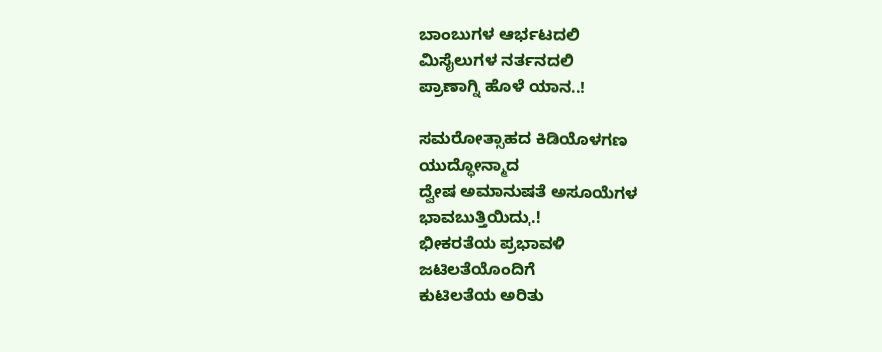ಬಾಂಬುಗಳ ಆರ್ಭಟದಲಿ
ಮಿಸೈಲುಗಳ ನರ್ತನದಲಿ
ಪ್ರಾಣಾಗ್ನಿ ಹೊಳೆ ಯಾನ..!

ಸಮರೋತ್ಸಾಹದ ಕಿಡಿಯೊಳಗಣ
ಯುದ್ಧೋನ್ಮಾದ
ದ್ವೇಷ ಅಮಾನುಷತೆ ಅಸೂಯೆಗಳ
ಭಾವಬುತ್ತಿಯಿದುˌ.!
ಭೀಕರತೆಯ ಪ್ರಭಾವಳಿ
ಜಟಿಲತೆಯೊಂದಿಗೆ
ಕುಟಿಲತೆಯ ಅರಿತು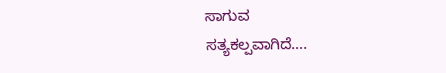ಸಾಗುವ
ಸತ್ಯಕಲ್ಪವಾಗಿದೆ….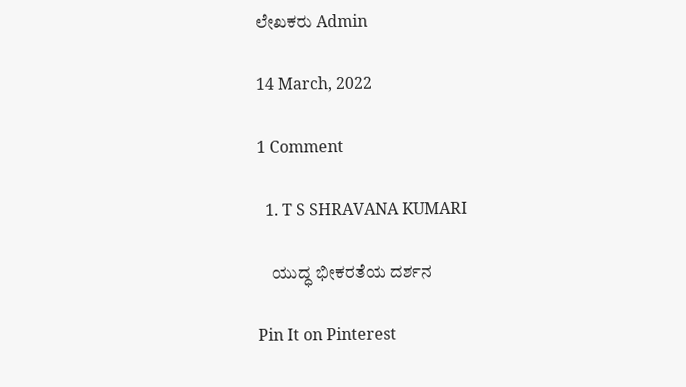ಲೇಖಕರು Admin

14 March, 2022

1 Comment

  1. T S SHRAVANA KUMARI

    ಯುದ್ಧ ಭೀಕರತೆಯ ದರ್ಶನ

Pin It on Pinterest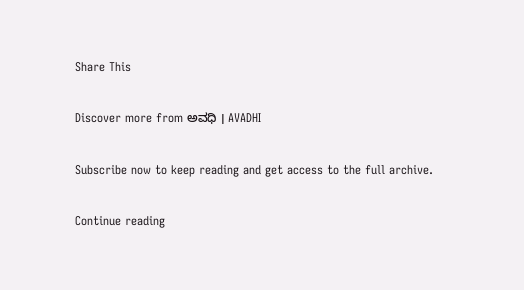Share This

Discover more from ಅವಧಿ । AVADHI

Subscribe now to keep reading and get access to the full archive.

Continue reading